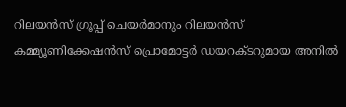റിലയൻസ് ഗ്രൂപ്പ് ചെയർമാനും റിലയൻസ് കമ്മ്യൂണിക്കേഷൻസ് പ്രൊമോട്ടർ ഡയറക്ടറുമായ അനിൽ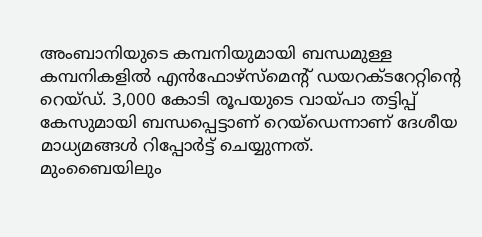അംബാനിയുടെ കമ്പനിയുമായി ബന്ധമുള്ള കമ്പനികളിൽ എൻഫോഴ്സ്മെന്റ് ഡയറക്ടറേറ്റിന്റെ റെയ്ഡ്. 3,000 കോടി രൂപയുടെ വായ്പാ തട്ടിപ്പ് കേസുമായി ബന്ധപ്പെട്ടാണ് റെയ്ഡെന്നാണ് ദേശീയ മാധ്യമങ്ങൾ റിപ്പോർട്ട് ചെയ്യുന്നത്.
മുംബൈയിലും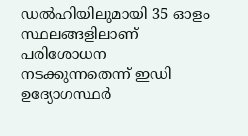ഡൽഹിയിലുമായി 35 ഓളം സ്ഥലങ്ങളിലാണ് പരിശോധന നടക്കുന്നതെന്ന് ഇഡി ഉദ്യോഗസ്ഥർ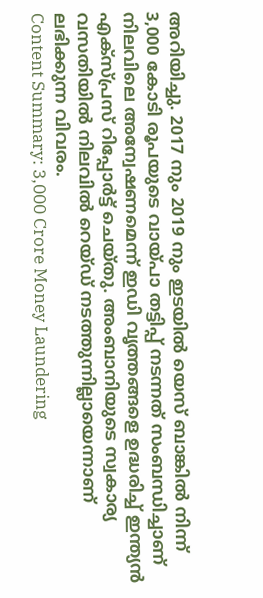അറിയിച്ചു. 2017 നും 2019 നും ഇടയിൽ യെസ് ബാങ്കിൽ നിന്ന് 3,000 കോടി രൂപയുടെ വായ്പാ തട്ടിപ്പ് നടന്നത് സംബന്ധിച്ചാണ് നിലവിലെ അന്വേഷണമെന്ന് ഇഡി വൃത്തങ്ങളെ ഉദ്ധരിച്ച് ഇന്ത്യൻ എക്സ്പ്രസ് റിപ്പോർട്ട് ചെയ്തു. അംബാനിയുടെ സ്വകാര്യ വസതിയിൽ നിലവിൽ റെയ്ഡ് നടത്തുന്നില്ലായെന്നാണ് ലഭിക്കുന്ന വിവരം.
Content Summary: 3,000 Crore Money Laundering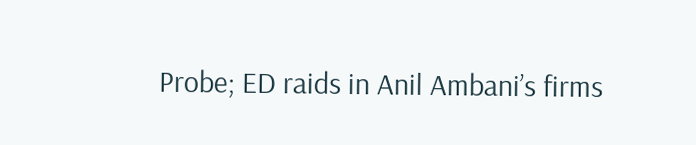Probe; ED raids in Anil Ambani’s firms